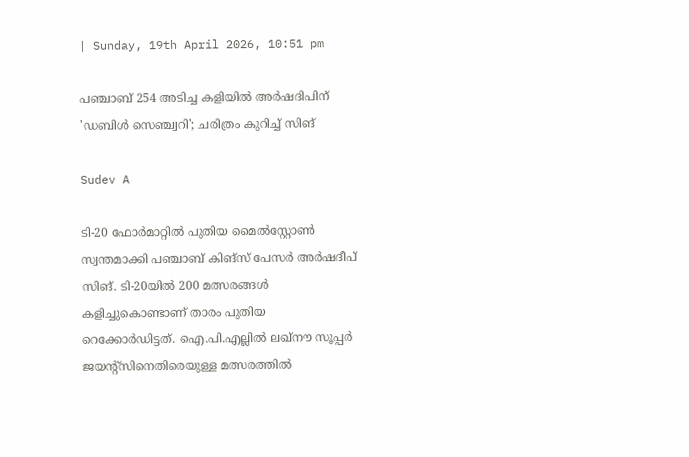| Sunday, 19th April 2026, 10:51 pm

പഞ്ചാബ് 254 അടിച്ച കളിയില്‍ അര്‍ഷദിപിന് 'ഡബിള്‍ സെഞ്ച്വറി'; ചരിത്രം കുറിച്ച് സിങ്

Sudev A

ടി-20 ഫോര്‍മാറ്റില്‍ പുതിയ മൈല്‍സ്റ്റോണ്‍ സ്വന്തമാക്കി പഞ്ചാബ് കിങ്സ് പേസര്‍ അര്‍ഷദീപ് സിങ്. ടി-20യില്‍ 200 മത്സരങ്ങള്‍ കളിച്ചുകൊണ്ടാണ് താരം പുതിയ റെക്കോര്‍ഡിട്ടത്. ഐ.പി.എല്ലില്‍ ലഖ്നൗ സൂപ്പര്‍ ജയന്റ്‌സിനെതിരെയുള്ള മത്സരത്തില്‍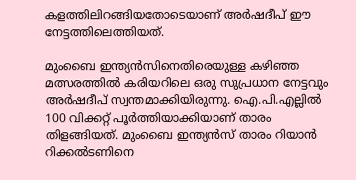കളത്തിലിറങ്ങിയതോടെയാണ് അര്‍ഷദീപ് ഈ നേട്ടത്തിലെത്തിയത്.

മുംബൈ ഇന്ത്യന്‍സിനെതിരെയുള്ള കഴിഞ്ഞ മത്സരത്തില്‍ കരിയറിലെ ഒരു സുപ്രധാന നേട്ടവും അര്‍ഷദീപ് സ്വന്തമാക്കിയിരുന്നു. ഐ.പി.എല്ലില്‍ 100 വിക്കറ്റ് പൂര്‍ത്തിയാക്കിയാണ് താരം തിളങ്ങിയത്. മുംബൈ ഇന്ത്യന്‍സ് താരം റിയാന്‍ റിക്കല്‍ടണിനെ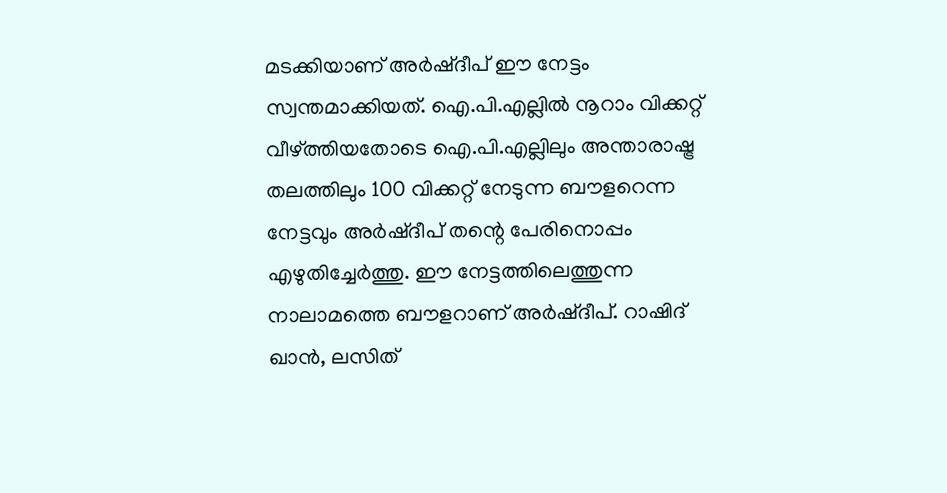മടക്കിയാണ് അര്‍ഷ്ദീപ് ഈ നേട്ടം സ്വന്തമാക്കിയത്. ഐ.പി.എല്ലില്‍ നൂറാം വിക്കറ്റ് വീഴ്ത്തിയതോടെ ഐ.പി.എല്ലിലും അന്താരാഷ്ട്ര തലത്തിലും 100 വിക്കറ്റ് നേടുന്ന ബൗളറെന്ന നേട്ടവും അര്‍ഷ്ദീപ് തന്റെ പേരിനൊപ്പം എഴുതിച്ചേര്‍ത്തു. ഈ നേട്ടത്തിലെത്തുന്ന നാലാമത്തെ ബൗളറാണ് അര്‍ഷ്ദീപ്. റാഷിദ് ഖാന്‍, ലസിത്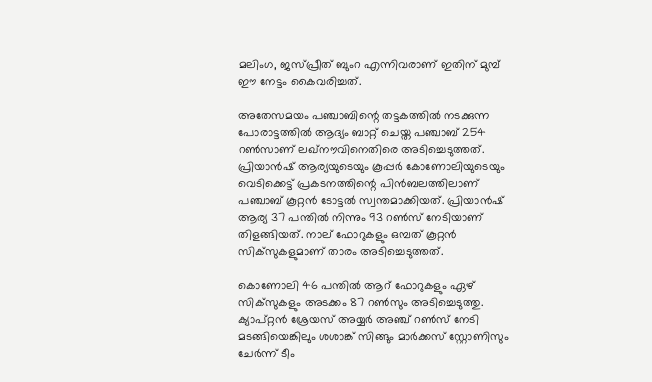മലിംഗ, ജസ്പ്രീത് ബുംറ എന്നിവരാണ് ഇതിന് മുമ്പ് ഈ നേട്ടം കൈവരിച്ചത്.

അതേസമയം പഞ്ചാബിന്റെ തട്ടകത്തില്‍ നടക്കുന്ന പോരാട്ടത്തില്‍ ആദ്യം ബാറ്റ് ചെയ്ത പഞ്ചാബ് 254 റണ്‍സാണ് ലഖ്നൗവിനെതിരെ അടിച്ചെടുത്തത്. പ്രിയാന്‍ഷ് ആര്യയുടെയും കൂപ്പര്‍ കോണോലിയുടെയും വെടിക്കെട്ട് പ്രകടനത്തിന്റെ പിന്‍ബലത്തിലാണ് പഞ്ചാബ് കൂറ്റന്‍ ടോട്ടല്‍ സ്വന്തമാക്കിയത്. പ്രിയാന്‍ഷ് ആര്യ 37 പന്തില്‍ നിന്നും 93 റണ്‍സ് നേടിയാണ് തിളങ്ങിയത്. നാല് ഫോറുകളും ഒമ്പത് കൂറ്റന്‍ സിക്‌സുകളുമാണ് താരം അടിച്ചെടുത്തത്.

കൊണോലി 46 പന്തില്‍ ആറ് ഫോറുകളും ഏഴ് സിക്‌സുകളും അടക്കം 87 റണ്‍സും അടിച്ചെടുത്തു. ക്യാപ്റ്റന്‍ ശ്രേയസ് അയ്യര്‍ അഞ്ച് റണ്‍സ് നേടി മടങ്ങിയെങ്കിലും ശശാങ്ക് സിങ്ങും മാര്‍ക്കസ് സ്റ്റോണിസും ചേര്‍ന്ന് ടീം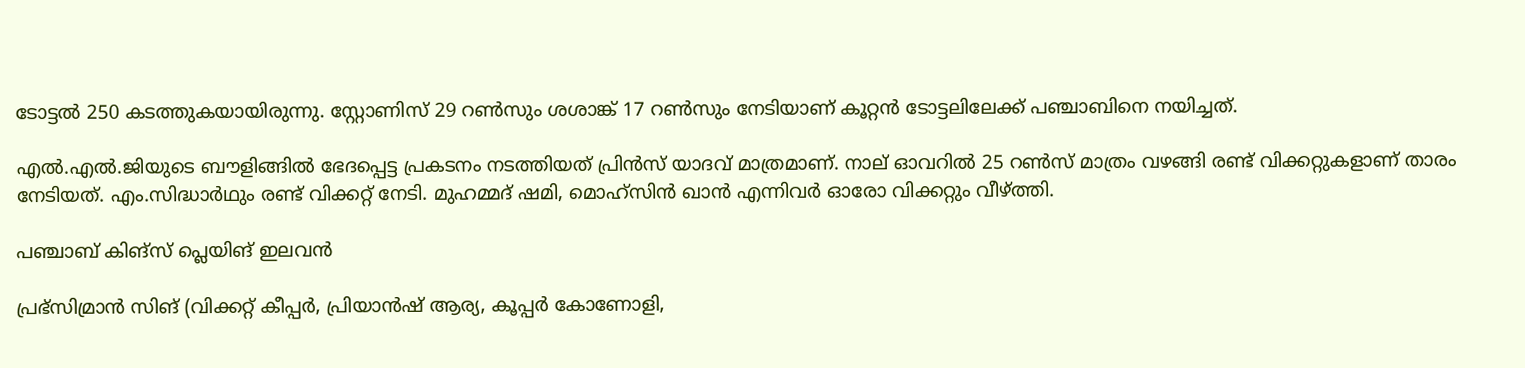ടോട്ടല്‍ 250 കടത്തുകയായിരുന്നു. സ്റ്റോണിസ് 29 റണ്‍സും ശശാങ്ക് 17 റണ്‍സും നേടിയാണ് കൂറ്റന്‍ ടോട്ടലിലേക്ക് പഞ്ചാബിനെ നയിച്ചത്.

എല്‍.എല്‍.ജിയുടെ ബൗളിങ്ങില്‍ ഭേദപ്പെട്ട പ്രകടനം നടത്തിയത് പ്രിന്‍സ് യാദവ് മാത്രമാണ്. നാല് ഓവറില്‍ 25 റണ്‍സ് മാത്രം വഴങ്ങി രണ്ട് വിക്കറ്റുകളാണ് താരം നേടിയത്. എം.സിദ്ധാര്‍ഥും രണ്ട് വിക്കറ്റ് നേടി. മുഹമ്മദ് ഷമി, മൊഹ്സിന്‍ ഖാന്‍ എന്നിവര്‍ ഓരോ വിക്കറ്റും വീഴ്ത്തി.

പഞ്ചാബ് കിങ്സ് പ്ലെയിങ് ഇലവന്‍

പ്രഭ്‌സിമ്രാന്‍ സിങ് (വിക്കറ്റ് കീപ്പര്‍, പ്രിയാന്‍ഷ് ആര്യ, കൂപ്പര്‍ കോണോളി,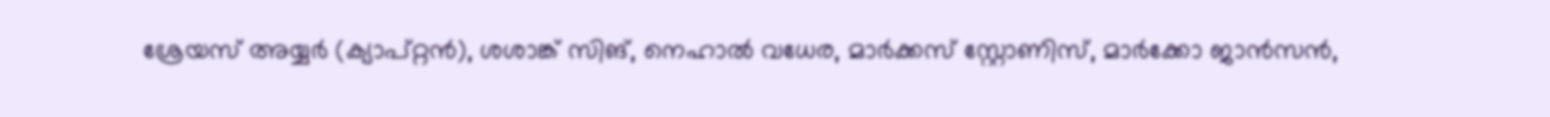ശ്രേയസ് അയ്യര്‍ (ക്യാപ്റ്റന്‍), ശശാങ്ക് സിങ്, നെഹാല്‍ വധേര, മാര്‍ക്കസ് സ്റ്റോണിസ്, മാര്‍ക്കോ ജാന്‍സന്‍,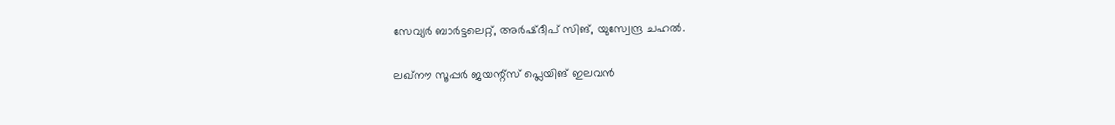സേവ്യര്‍ ബാര്‍ട്ടലെറ്റ്, അര്‍ഷ്ദീപ് സിങ്, യുസ്വേന്ദ്ര ചഹല്‍.

ലഖ്നൗ സൂപ്പര്‍ ജയന്റ്‌സ് പ്ലെയിങ് ഇലവന്‍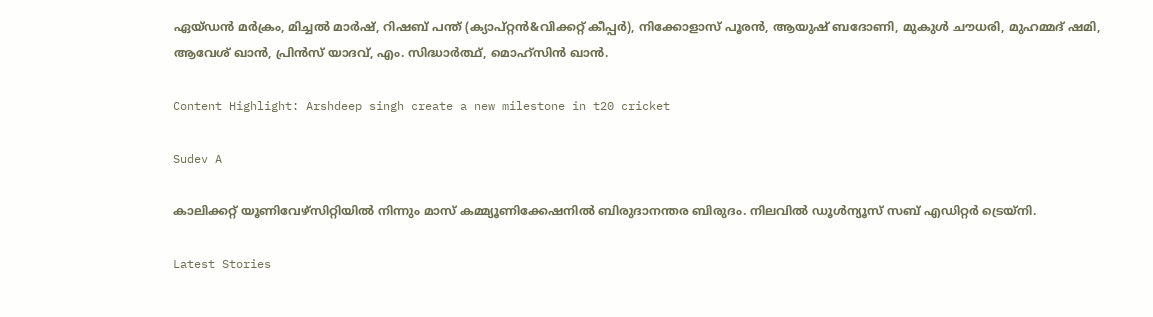ഏയ്ഡന്‍ മര്‍ക്രം, മിച്ചല്‍ മാര്‍ഷ്, റിഷബ് പന്ത് (ക്യാപ്റ്റന്‍&വിക്കറ്റ് കീപ്പര്‍), നിക്കോളാസ് പൂരന്‍, ആയുഷ് ബദോണി, മുകുള്‍ ചൗധരി, മുഹമ്മദ് ഷമി, ആവേശ് ഖാന്‍, പ്രിന്‍സ് യാദവ്, എം. സിദ്ധാര്‍ത്ഥ്, മൊഹ്‌സിന്‍ ഖാന്‍.

Content Highlight: Arshdeep singh create a new milestone in t20 cricket

Sudev A

കാലിക്കറ്റ് യൂണിവേഴ്‌സിറ്റിയില്‍ നിന്നും മാസ് കമ്മ്യൂണിക്കേഷനില്‍ ബിരുദാനന്തര ബിരുദം. നിലവില്‍ ഡൂള്‍ന്യൂസ് സബ് എഡിറ്റര്‍ ട്രെയ്‌നി.

Latest Stories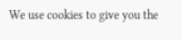We use cookies to give you the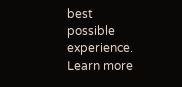best possible experience. Learn more